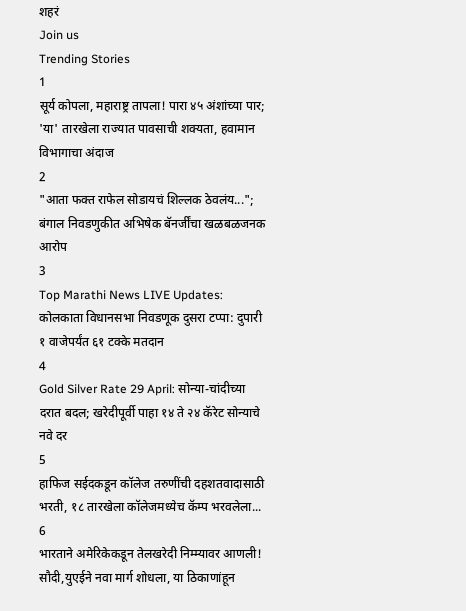शहरं
Join us
Trending Stories
1
सूर्य कोपला, महाराष्ट्र तापला! पारा ४५ अंशांच्या पार; 'या' तारखेला राज्यात पावसाची शक्यता, हवामान विभागाचा अंदाज
2
"आता फक्त राफेल सोडायचं शिल्लक ठेवलंय..."; बंगाल निवडणुकीत अभिषेक बॅनर्जींचा खळबळजनक आरोप
3
Top Marathi News LIVE Updates: कोलकाता विधानसभा निवडणूक दुसरा टप्पा: दुपारी १ वाजेपर्यंत ६१ टक्के मतदान
4
Gold Silver Rate 29 April: सोन्या-चांदीच्या दरात बदल; खरेदीपूर्वी पाहा १४ ते २४ कॅरेट सोन्याचे नवे दर
5
हाफिज सईदकडून कॉलेज तरुणींची दहशतवादासाठी भरती, १८ तारखेला कॉलेजमध्येच कॅम्प भरवलेला...
6
भारताने अमेरिकेकडून तेलखरेदी निम्म्यावर आणली! सौदी,युएईने नवा मार्ग शोधला, या ठिकाणांहून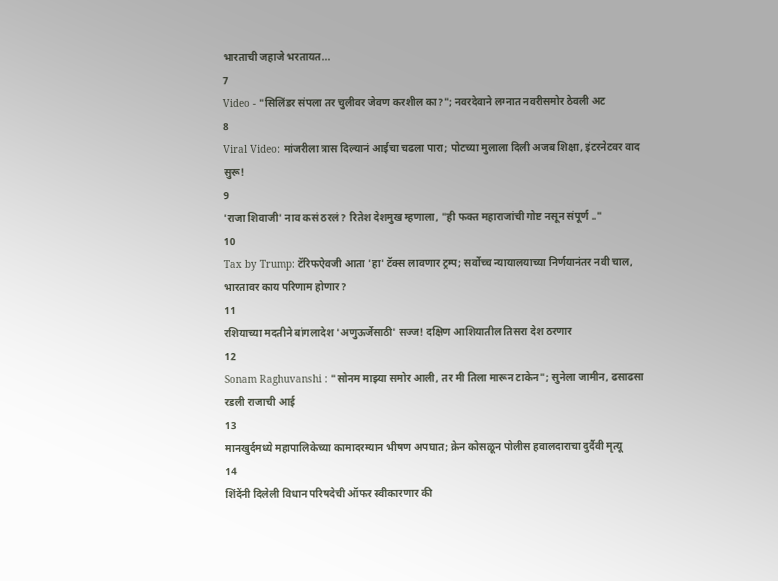भारताची जहाजे भरतायत...
7
Video - "सिलिंडर संपला तर चुलीवर जेवण करशील का?"; नवरदेवाने लग्नात नवरीसमोर ठेवली अट
8
Viral Video: मांजरीला त्रास दिल्यानं आईचा चढला पारा; पोटच्या मुलाला दिली अजब शिक्षा, इंटरनेटवर वाद सुरू!
9
'राजा शिवाजी' नाव कसं ठरलं? रितेश देशमुख म्हणाला, "ही फक्त महाराजांची गोष्ट नसून संपूर्ण .."
10
Tax by Trump: टॅरिफऐवजी आता 'हा' टॅक्स लावणार ट्रम्प; सर्वोच्च न्यायालयाच्या निर्णयानंतर नवी चाल, भारतावर काय परिणाम होणार?
11
रशियाच्या मदतीने बांगलादेश 'अणुऊर्जेसाठी' सज्ज! दक्षिण आशियातील तिसरा देश ठरणार
12
Sonam Raghuvanshi : "सोनम माझ्या समोर आली, तर मी तिला मारून टाकेन"; सुनेला जामीन, ढसाढसा रडली राजाची आई
13
मानखुर्दमध्ये महापालिकेच्या कामादरम्यान भीषण अपघात; क्रेन कोसळून पोलीस हवालदाराचा दुर्दैवी मृत्यू
14
शिंदेंनी दिलेली विधान परिषदेची ऑफर स्वीकारणार की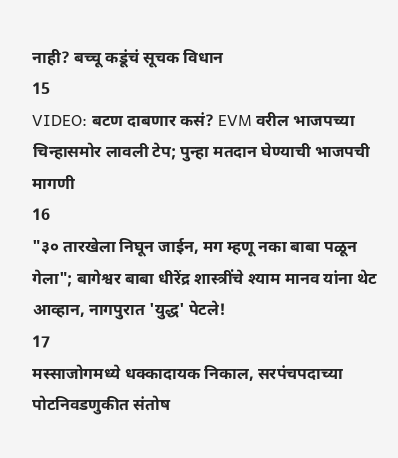नाही? बच्चू कडूंचं सूचक विधान
15
VIDEO: बटण दाबणार कसं? EVM वरील भाजपच्या चिन्हासमोर लावली टेप; पुन्हा मतदान घेण्याची भाजपची मागणी
16
"३० तारखेला निघून जाईन, मग म्हणू नका बाबा पळून गेला"; बागेश्वर बाबा धीरेंद्र शास्त्रींचे श्याम मानव यांना थेट आव्हान, नागपुरात 'युद्ध' पेटले!
17
मस्साजोगमध्ये धक्कादायक निकाल, सरपंचपदाच्या पोटनिवडणुकीत संतोष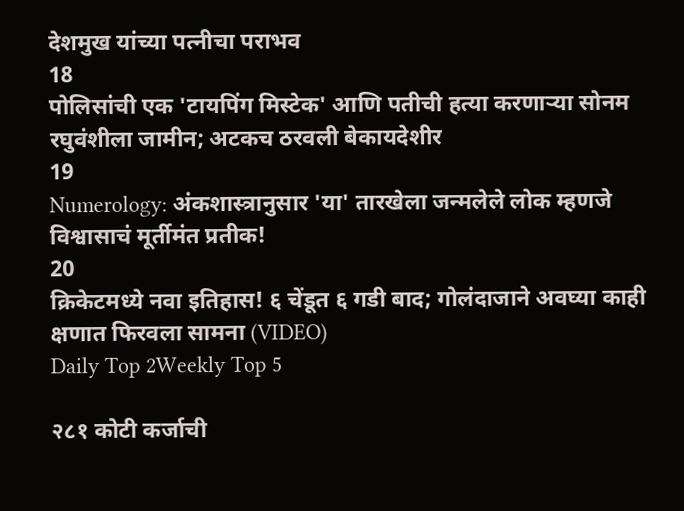देशमुख यांच्या पत्नीचा पराभव
18
पोलिसांची एक 'टायपिंग मिस्टेक' आणि पतीची हत्या करणाऱ्या सोनम रघुवंशीला जामीन; अटकच ठरवली बेकायदेशीर
19
Numerology: अंकशास्त्रानुसार 'या' तारखेला जन्मलेले लोक म्हणजे विश्वासाचं मूर्तीमंत प्रतीक!
20
क्रिकेटमध्ये नवा इतिहास! ६ चेंडूत ६ गडी बाद; गोलंदाजाने अवघ्या काही क्षणात फिरवला सामना (VIDEO)
Daily Top 2Weekly Top 5

२८१ कोटी कर्जाची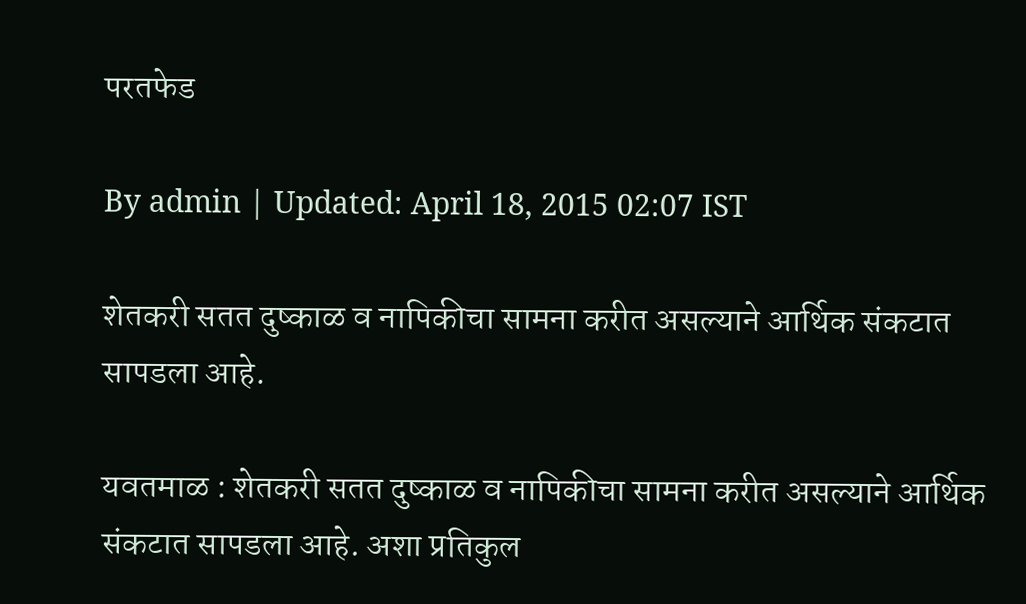परतफेड

By admin | Updated: April 18, 2015 02:07 IST

शेतकरी सतत दुष्काळ व नापिकीचा सामना करीत असल्याने आर्थिक संकटात सापडला आहे.

यवतमाळ : शेतकरी सतत दुष्काळ व नापिकीचा सामना करीत असल्याने आर्थिक संकटात सापडला आहे. अशा प्रतिकुल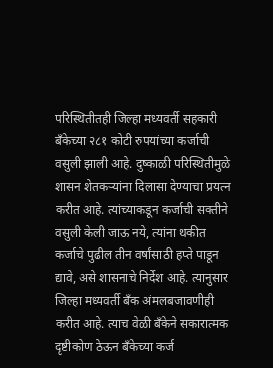परिस्थितीतही जिल्हा मध्यवर्ती सहकारी बँकेच्या २८१ कोटी रुपयांच्या कर्जाची वसुली झाली आहे. दुष्काळी परिस्थितीमुळे शासन शेतकऱ्यांना दिलासा देण्याचा प्रयत्न करीत आहे. त्यांच्याकडून कर्जाची सक्तीने वसुली केली जाऊ नये, त्यांना थकीत कर्जाचे पुढील तीन वर्षांसाठी हप्ते पाडून द्यावे, असे शासनाचे निर्देश आहे. त्यानुसार जिल्हा मध्यवर्ती बँक अंमलबजावणीही करीत आहे. त्याच वेळी बँकेने सकारात्मक दृष्टीकोण ठेऊन बँकेच्या कर्ज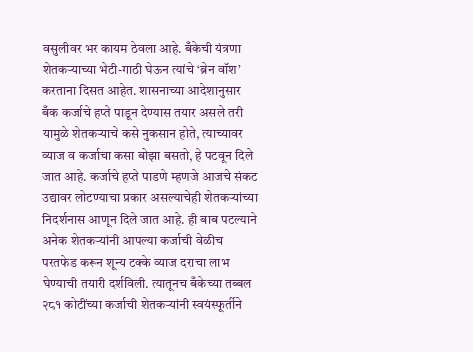वसुलीवर भर कायम ठेवला आहे. बँकेची यंत्रणा शेतकऱ्याच्या भेटी-गाठी घेऊन त्यांचे ‘ब्रेन वॉश’ करताना दिसत आहेत. शासनाच्या आदेशानुसार बँक कर्जाचे हप्ते पाडून देण्यास तयार असले तरी यामुळे शेतकऱ्याचे कसे नुकसान होते, त्याच्यावर व्याज व कर्जाचा कसा बोझा बसतो, हे पटवून दिले जात आहे. कर्जाचे हप्ते पाडणे म्हणजे आजचे संकट उद्यावर लोटण्याचा प्रकार असल्याचेही शेतकऱ्यांच्या निदर्शनास आणून दिले जात आहे. ही बाब पटल्याने अनेक शेतकऱ्यांनी आपल्या कर्जाची वेळीच परतफेड करून शून्य टक्के व्याज दराचा लाभ घेण्याची तयारी दर्शविली. त्यातूनच बँकेच्या तब्बल २८१ कोटींच्या कर्जाची शेतकऱ्यांनी स्वयंस्फूर्तीने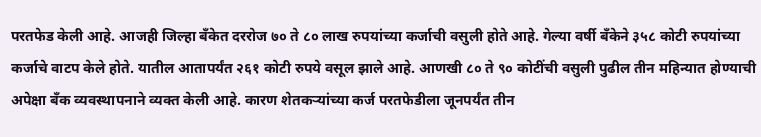परतफेड केली आहे. आजही जिल्हा बँकेत दररोज ७० ते ८० लाख रुपयांच्या कर्जाची वसुली होते आहे. गेल्या वर्षी बँकेने ३५८ कोटी रुपयांच्या कर्जाचे वाटप केले होते. यातील आतापर्यंत २६१ कोटी रुपये वसूल झाले आहे. आणखी ८० ते ९० कोटींची वसुली पुढील तीन महिन्यात होण्याची अपेक्षा बँक व्यवस्थापनाने व्यक्त केली आहे. कारण शेतकऱ्यांच्या कर्ज परतफेडीला जूनपर्यंत तीन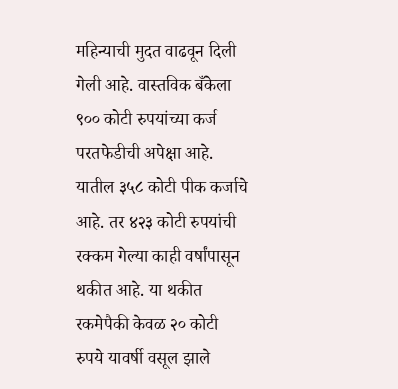महिन्याची मुदत वाढवून दिली गेली आहे. वास्तविक बँकेला ९०० कोटी रुपयांच्या कर्ज परतफेडीची अपेक्षा आहे. यातील ३५८ कोटी पीक कर्जाचे आहे. तर ४२३ कोटी रुपयांची रक्कम गेल्या काही वर्षांपासून थकीत आहे. या थकीत रकमेपैकी केवळ २० कोटी रुपये यावर्षी वसूल झाले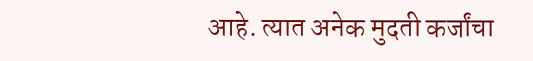आहे. त्यात अनेक मुदती कर्जांचा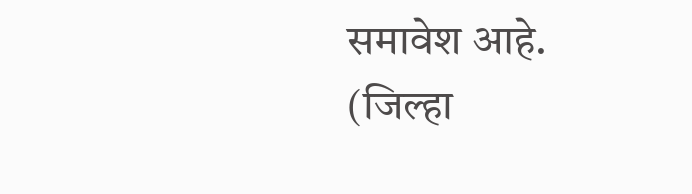समावेश आहे. (जिल्हा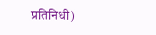प्रतिनिधी)